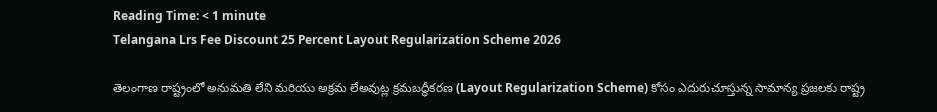Reading Time: < 1 minute
Telangana Lrs Fee Discount 25 Percent Layout Regularization Scheme 2026

తెలంగాణ రాష్ట్రంలో అనుమతి లేని మరియు అక్రమ లేఅవుట్ల క్రమబద్ధీకరణ (Layout Regularization Scheme) కోసం ఎదురుచూస్తున్న సామాన్య ప్రజలకు రాష్ట్ర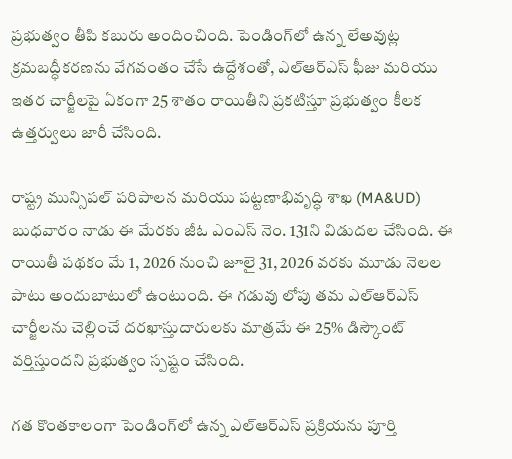ప్రభుత్వం తీపి కబురు అందించింది. పెండింగ్‌లో ఉన్న లేఅవుట్ల క్రమబద్ధీకరణను వేగవంతం చేసే ఉద్దేశంతో, ఎల్ఆర్ఎస్ ఫీజు మరియు ఇతర చార్జీలపై ఏకంగా 25 శాతం రాయితీని ప్రకటిస్తూ ప్రభుత్వం కీలక ఉత్తర్వులు జారీ చేసింది.

రాష్ట్ర మున్సిపల్ పరిపాలన మరియు పట్టణాభివృద్ధి శాఖ (MA&UD) బుధవారం నాడు ఈ మేరకు జీఓ ఎంఎస్ నెం. 131ని విడుదల చేసింది. ఈ రాయితీ పథకం మే 1, 2026 నుంచి జూలై 31, 2026 వరకు మూడు నెలల పాటు అందుబాటులో ఉంటుంది. ఈ గడువు లోపు తమ ఎల్ఆర్ఎస్ చార్జీలను చెల్లించే దరఖాస్తుదారులకు మాత్రమే ఈ 25% డిస్కౌంట్ వర్తిస్తుందని ప్రభుత్వం స్పష్టం చేసింది.

గత కొంతకాలంగా పెండింగ్‌లో ఉన్న ఎల్ఆర్ఎస్ ప్రక్రియను పూర్తి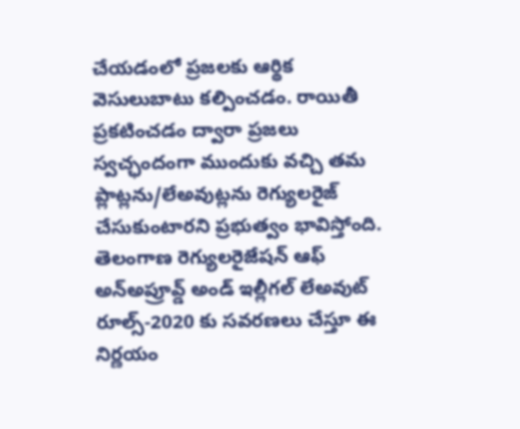చేయడంలో ప్రజలకు ఆర్థిక వెసులుబాటు కల్పించడం. రాయితీ ప్రకటించడం ద్వారా ప్రజలు స్వచ్ఛందంగా ముందుకు వచ్చి తమ ప్లాట్లను/లేఅవుట్లను రెగ్యులరైజ్ చేసుకుంటారని ప్రభుత్వం భావిస్తోంది. తెలంగాణ రెగ్యులరైజేషన్ ఆఫ్ అన్‌అప్రూవ్డ్ అండ్ ఇల్లీగల్ లేఅవుట్ రూల్స్-2020 కు సవరణలు చేస్తూ ఈ నిర్ణయం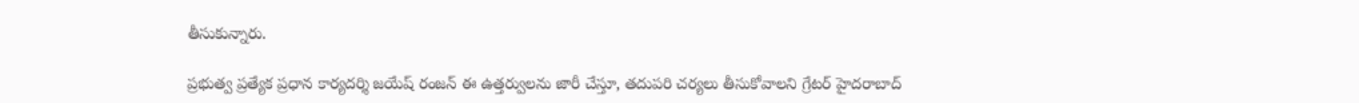తీసుకున్నారు.

ప్రభుత్వ ప్రత్యేక ప్రధాన కార్యదర్శి జయేష్ రంజన్ ఈ ఉత్తర్వులను జారీ చేస్తూ, తదుపరి చర్యలు తీసుకోవాలని గ్రేటర్ హైదరాబాద్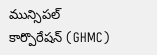మున్సిపల్ కార్పొరేషన్ (GHMC)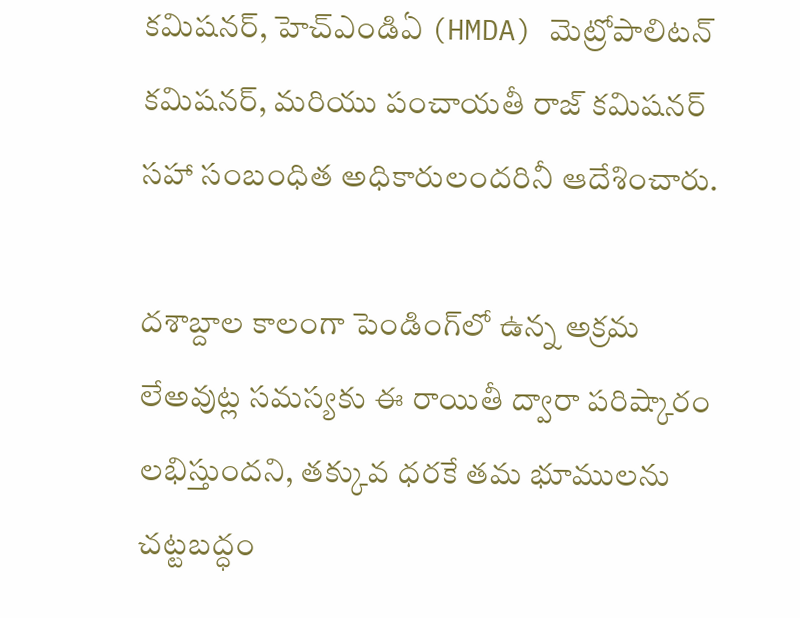కమిషనర్, హెచ్ఎండిఏ (HMDA) మెట్రోపాలిటన్ కమిషనర్, మరియు పంచాయతీ రాజ్ కమిషనర్ సహా సంబంధిత అధికారులందరినీ ఆదేశించారు.

దశాబ్దాల కాలంగా పెండింగ్‌లో ఉన్న అక్రమ లేఅవుట్ల సమస్యకు ఈ రాయితీ ద్వారా పరిష్కారం లభిస్తుందని, తక్కువ ధరకే తమ భూములను చట్టబద్ధం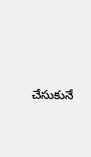చేసుకునే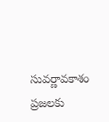సువర్ణావకాశం ప్రజలకు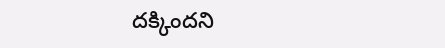దక్కిందని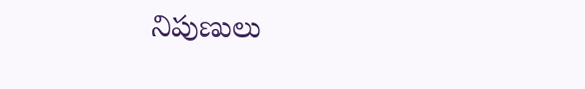నిపుణులు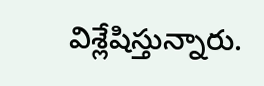విశ్లేషిస్తున్నారు.